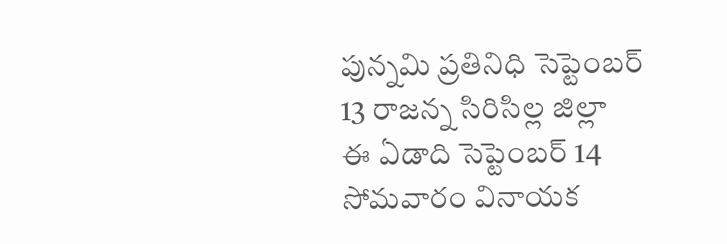పున్నమి ప్రతినిధి సెప్టెంబర్ 13 రాజన్న సిరిసిల్ల జిల్లా
ఈ ఏడాది సెప్టెంబర్ 14 సోమవారం వినాయక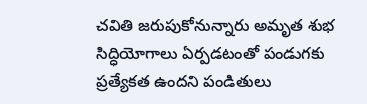చవితి జరుపుకోనున్నారు అమృత శుభ సిద్ధియోగాలు ఏర్పడటంతో పండుగకు ప్రత్యేకత ఉందని పండితులు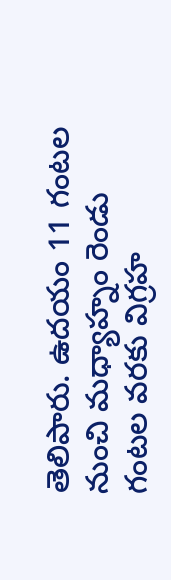తెలిపారు. ఉదయం 11 గంటల నుంచి మధ్యాహ్నం రెండు గంటల వరకు విగ్రహ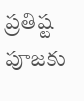ప్రతిష్ట పూజకు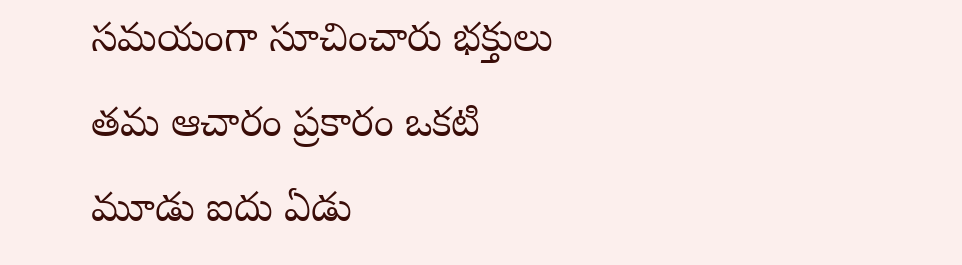సమయంగా సూచించారు భక్తులు తమ ఆచారం ప్రకారం ఒకటి మూడు ఐదు ఏడు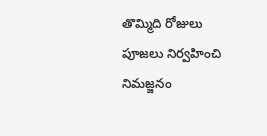తొమ్మిది రోజులు పూజలు నిర్వహించి నిమజ్జనం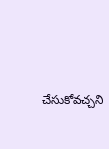చేసుకోవచ్చని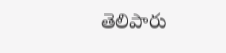తెలిపారు